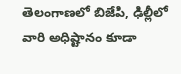తెలంగాణలో బిజేపి, ఢిల్లీలో వారి అధిష్టానం కూడా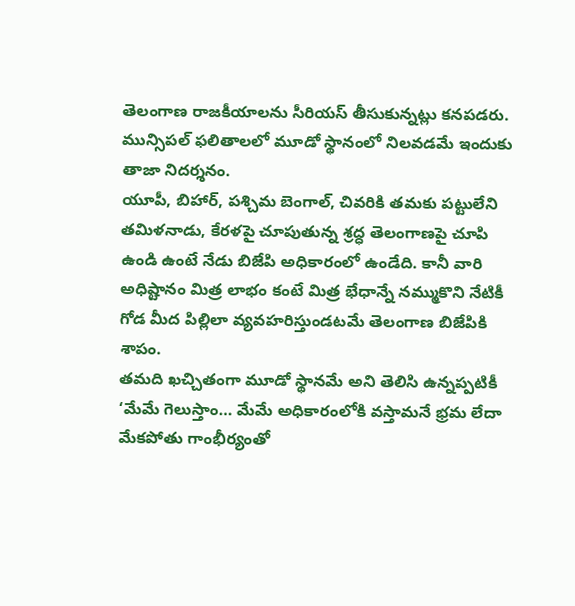తెలంగాణ రాజకీయాలను సీరియస్ తీసుకున్నట్లు కనపడరు. మున్సిపల్ ఫలితాలలో మూడో స్థానంలో నిలవడమే ఇందుకు తాజా నిదర్శనం.
యూపీ, బిహార్, పశ్చిమ బెంగాల్, చివరికి తమకు పట్టులేని తమిళనాడు, కేరళపై చూపుతున్న శ్రద్ధ తెలంగాణపై చూపి ఉండి ఉంటే నేడు బిజేపి అధికారంలో ఉండేది. కానీ వారి అధిష్టానం మిత్ర లాభం కంటే మిత్ర భేధాన్నే నమ్ముకొని నేటికీ గోడ మీద పిల్లిలా వ్యవహరిస్తుండటమే తెలంగాణ బిజేపికి శాపం.
తమది ఖచ్చితంగా మూడో స్థానమే అని తెలిసి ఉన్నప్పటికీ ‘మేమే గెలుస్తాం… మేమే అధికారంలోకి వస్తామనే భ్రమ లేదా మేకపోతు గాంభీర్యంతో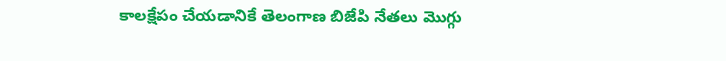కాలక్షేపం చేయడానికే తెలంగాణ బిజేపి నేతలు మొగ్గు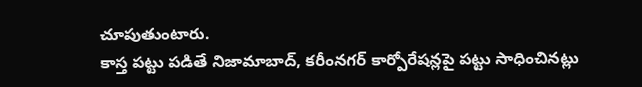చూపుతుంటారు.
కాస్త పట్టు పడితే నిజామాబాద్, కరీంనగర్ కార్పోరేషన్లపై పట్టు సాధించినట్లు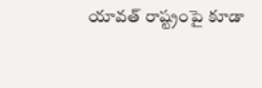యావత్ రాష్ట్రంపై కూడా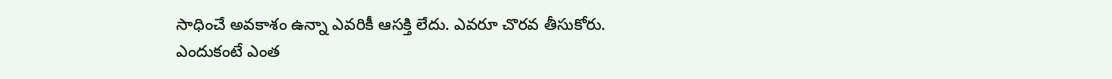సాధించే అవకాశం ఉన్నా ఎవరికీ ఆసక్తి లేదు. ఎవరూ చొరవ తీసుకోరు.
ఎందుకంటే ఎంత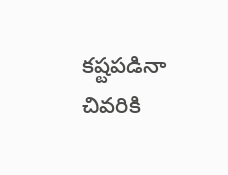కష్టపడినా చివరికి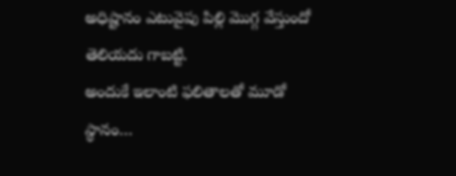అధిష్టానం ఎటువైపు పిల్లి మొగ్గ వేస్తుందో తెలియదు గాబట్టి.
అందుకే ఇలాంటి ఫలితాలతో మూడో స్థానం…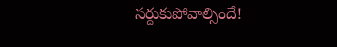సర్దుకుపోవాల్సిందే!